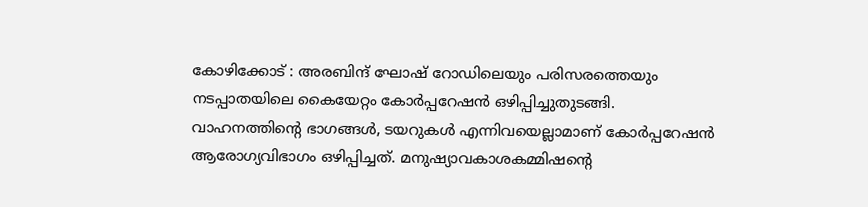കോഴിക്കോട് : അരബിന്ദ് ഘോഷ് റോഡിലെയും പരിസരത്തെയും നടപ്പാതയിലെ കൈയേറ്റം കോർപ്പറേഷൻ ഒഴിപ്പിച്ചുതുടങ്ങി. വാഹനത്തിന്റെ ഭാഗങ്ങൾ, ടയറുകൾ എന്നിവയെല്ലാമാണ് കോർപ്പറേഷൻ ആരോഗ്യവിഭാഗം ഒഴിപ്പിച്ചത്. മനുഷ്യാവകാശകമ്മിഷന്റെ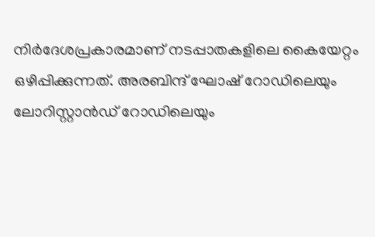നിർദേശപ്രകാരമാണ് നടപ്പാതകളിലെ കൈയേറ്റം ഒഴിപ്പിക്കുന്നത്. അരബിന്ദ് ഘോഷ് റോഡിലെയും ലോറിസ്റ്റാൻഡ് റോഡിലെയും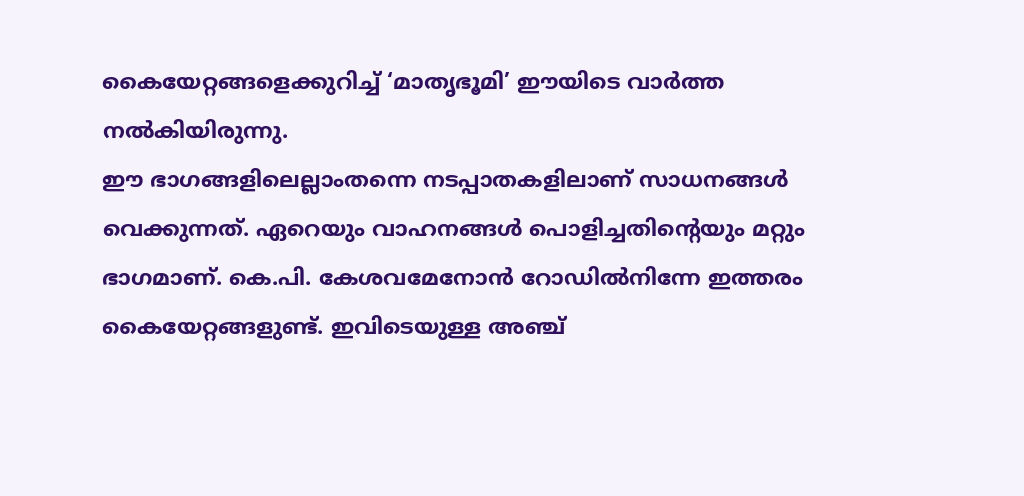കൈയേറ്റങ്ങളെക്കുറിച്ച് ‘മാതൃഭൂമി’ ഈയിടെ വാർത്ത നൽകിയിരുന്നു.
ഈ ഭാഗങ്ങളിലെല്ലാംതന്നെ നടപ്പാതകളിലാണ് സാധനങ്ങൾ വെക്കുന്നത്. ഏറെയും വാഹനങ്ങൾ പൊളിച്ചതിന്റെയും മറ്റും ഭാഗമാണ്. കെ.പി. കേശവമേനോൻ റോഡിൽനിന്നേ ഇത്തരം കൈയേറ്റങ്ങളുണ്ട്. ഇവിടെയുള്ള അഞ്ച്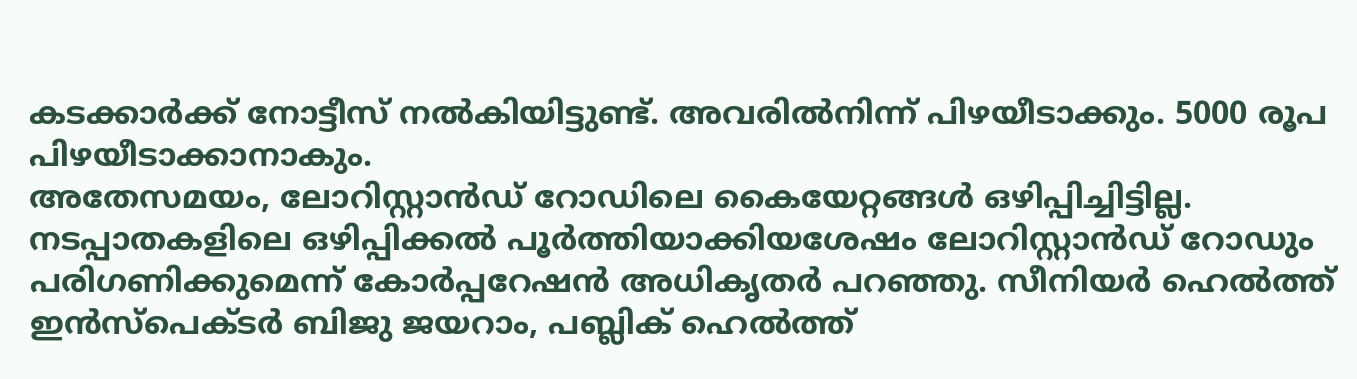കടക്കാർക്ക് നോട്ടീസ് നൽകിയിട്ടുണ്ട്. അവരിൽനിന്ന് പിഴയീടാക്കും. 5000 രൂപ പിഴയീടാക്കാനാകും.
അതേസമയം, ലോറിസ്റ്റാൻഡ് റോഡിലെ കൈയേറ്റങ്ങൾ ഒഴിപ്പിച്ചിട്ടില്ല. നടപ്പാതകളിലെ ഒഴിപ്പിക്കൽ പൂർത്തിയാക്കിയശേഷം ലോറിസ്റ്റാൻഡ് റോഡും പരിഗണിക്കുമെന്ന് കോർപ്പറേഷൻ അധികൃതർ പറഞ്ഞു. സീനിയർ ഹെൽത്ത് ഇൻസ്പെക്ടർ ബിജു ജയറാം, പബ്ലിക് ഹെൽത്ത്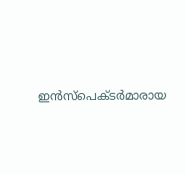ഇൻസ്പെക്ടർമാരായ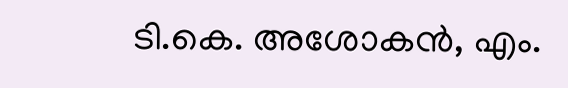ടി.കെ. അശോകൻ, എം.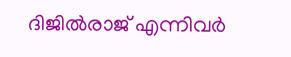ദിജിൽരാജ് എന്നിവർ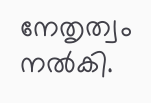നേതൃത്വം നൽകി.